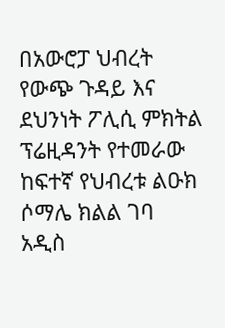በአውሮፓ ህብረት የውጭ ጉዳይ እና ደህንነት ፖሊሲ ምክትል ፕሬዚዳንት የተመራው ከፍተኛ የህብረቱ ልዑክ ሶማሌ ክልል ገባ
አዲስ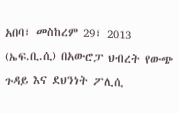አበባ፣ መስከረም 29፣ 2013 (ኤፍ.ቢ.ሲ) በአውሮፓ ህብረት የውጭ ጉዳይ እና ደህንነት ፖሊሲ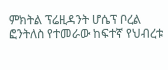ምክትል ፕሬዚዳንት ሆሴፕ ቦረል ፎንትለስ የተመራው ከፍተኛ የህብረቱ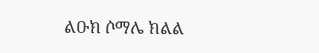ልዑክ ሶማሌ ክልል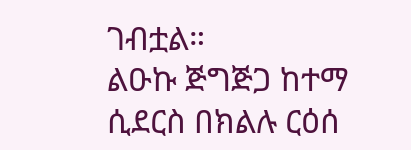ገብቷል።
ልዑኩ ጅግጅጋ ከተማ ሲደርስ በክልሉ ርዕሰ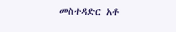መስተዳድር አቶ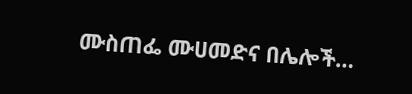ሙስጠፌ ሙሀመድና በሌሎች…